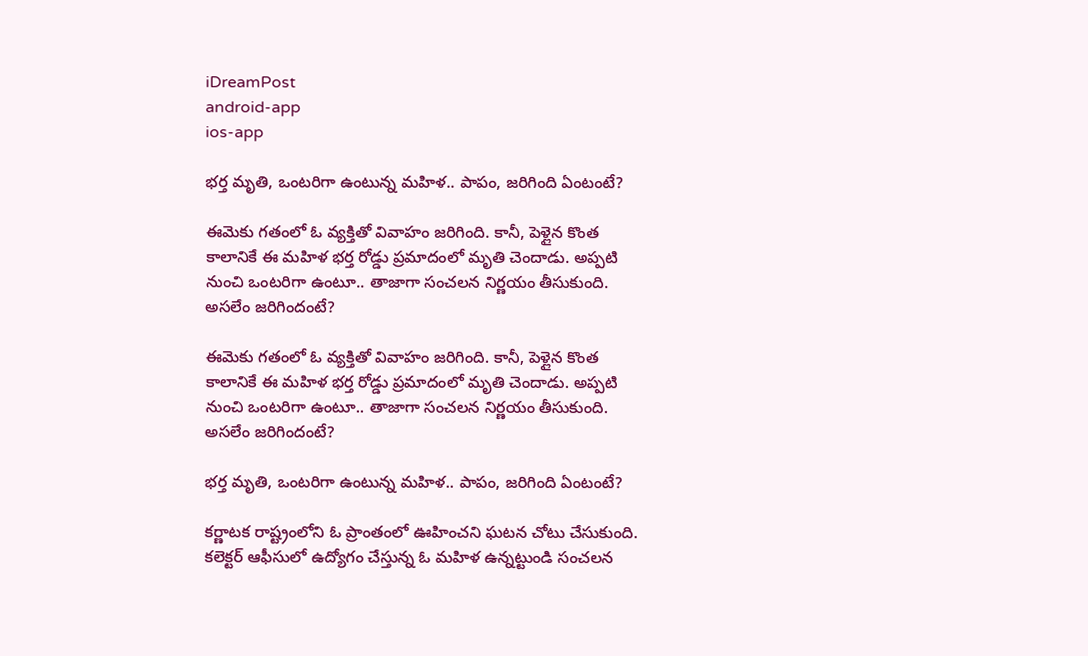iDreamPost
android-app
ios-app

భర్త మృతి, ఒంటరిగా ఉంటున్న మహిళ.. పాపం, జరిగింది ఏంటంటే?

ఈమెకు గతంలో ఓ వ్యక్తితో వివాహం జరిగింది. కానీ, పెళ్లైన కొంత కాలానికే ఈ మహిళ భర్త రోడ్డు ప్రమాదంలో మృతి చెందాడు. అప్పటి నుంచి ఒంటరిగా ఉంటూ.. తాజాగా సంచలన నిర్ణయం తీసుకుంది. అసలేం జరిగిందంటే?

ఈమెకు గతంలో ఓ వ్యక్తితో వివాహం జరిగింది. కానీ, పెళ్లైన కొంత కాలానికే ఈ మహిళ భర్త రోడ్డు ప్రమాదంలో మృతి చెందాడు. అప్పటి నుంచి ఒంటరిగా ఉంటూ.. తాజాగా సంచలన నిర్ణయం తీసుకుంది. అసలేం జరిగిందంటే?

భర్త మృతి, ఒంటరిగా ఉంటున్న మహిళ.. పాపం, జరిగింది ఏంటంటే?

కర్ణాటక రాష్ట్రంలోని ఓ ప్రాంతంలో ఊహించని ఘటన చోటు చేసుకుంది. కలెక్టర్ ఆఫీసులో ఉద్యోగం చేస్తున్న ఓ మహిళ ఉన్నట్టుండి సంచలన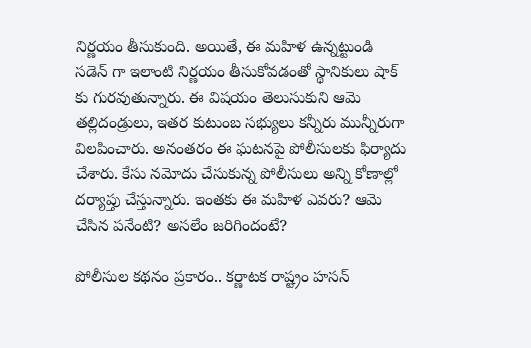నిర్ణయం తీసుకుంది. అయితే, ఈ మహిళ ఉన్నట్టుండి సడెన్ గా ఇలాంటి నిర్ణయం తీసుకోవడంతో స్థానికులు షాక్ కు గురవుతున్నారు. ఈ విషయం తెలుసుకుని ఆమె తల్లిదండ్రులు, ఇతర కుటుంబ సభ్యులు కన్నీరు మున్నీరుగా విలపించారు. అనంతరం ఈ ఘటనపై పోలీసులకు ఫిర్యాదు చేశారు. కేసు నమోదు చేసుకున్న పోలీసులు అన్ని కోణాల్లో దర్యాప్తు చేస్తున్నారు. ఇంతకు ఈ మహిళ ఎవరు? ఆమె చేసిన పనేంటి? అసలేం జరిగిందంటే?

పోలీసుల కథనం ప్రకారం.. కర్ణాటక రాష్ట్రం హసన్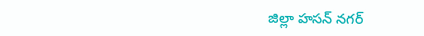జిల్లా హసన్ నగర్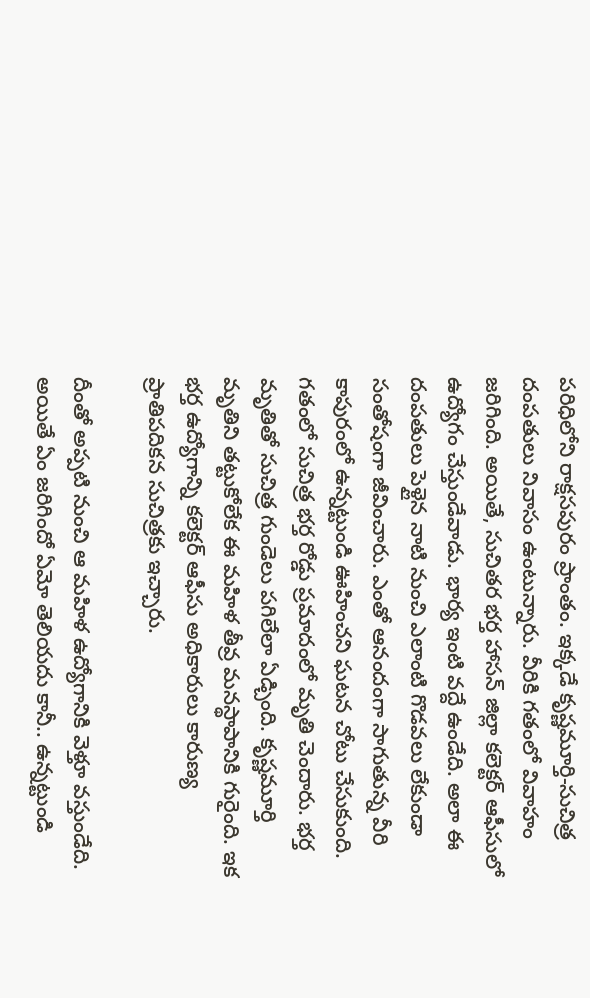పరిధిలోని రాక్షసపురం ప్రాంతం. ఇక్కడే కృష్ణమూర్తి-సుచిత్ర దంపతులు నివాసం ఉంటున్నారు. వీరికి గతంలో వివాహం జరిగింది. అయితే, సుచితర భర్త హాసన్ జిల్లా కలెక్టర్ ఆఫీసులో ఉద్యోగం చేస్తుండేవాడు. భార్య ఇంటి వద్దే ఉండేది. అలా ఈ దంపతులు పెళ్లైన నాటి నుంచి ఎలాంటి గొడవలు లేకుండా సంతోషంగా జీవించారు. ఎంతో ఆనందంగా సాగుతున్న వీరి కాపురంలో ఉన్నట్టుండి ఊహించని ఘటన చోటు చేసుకుంది. గతంలో సుచిత్ర భర్త రోడ్డు ప్రమాదంలో మృతి చెందారు. భర్త మృతితో సుచిత్ర గుండెలు పగిలేలా ఏడ్చింది. కృష్ణమూర్తి మృతిని తట్టుకోలేక ఈ మహిళ తీవ్ర మనస్థాపానికి గురైంది. ఇక భర్త ఉద్యోగాన్ని కలెక్టర్ ఆఫీసు అధికారులు కారుణ్య ప్రాతిపదికన సుచిత్రకు ఇచ్చారు.

దీంతో అప్పటి నుంచి ఆ మహిళ ఉద్యోగానికి వెళ్తూ వస్తుండేది. అయితే ఏం జరిగిందో ఏమో తెలియదు కానీ.. ఉన్నట్టుండి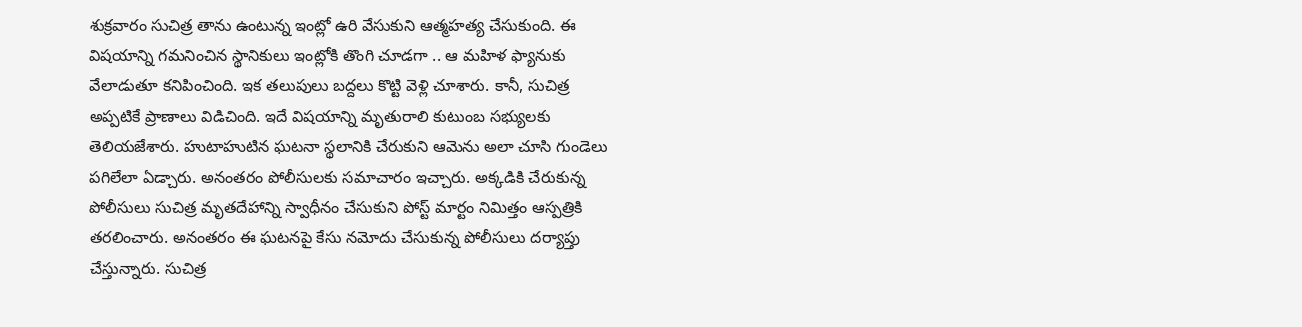శుక్రవారం సుచిత్ర తాను ఉంటున్న ఇంట్లో ఉరి వేసుకుని ఆత్మహత్య చేసుకుంది. ఈ విషయాన్ని గమనించిన స్థానికులు ఇంట్లోకి తొంగి చూడగా .. ఆ మహిళ ఫ్యానుకు వేలాడుతూ కనిపించింది. ఇక తలుపులు బద్దలు కొట్టి వెళ్లి చూశారు. కానీ, సుచిత్ర అప్పటికే ప్రాణాలు విడిచింది. ఇదే విషయాన్ని మృతురాలి కుటుంబ సభ్యులకు తెలియజేశారు. హుటాహుటిన ఘటనా స్థలానికి చేరుకుని ఆమెను అలా చూసి గుండెలు పగిలేలా ఏడ్చారు. అనంతరం పోలీసులకు సమాచారం ఇచ్చారు. అక్కడికి చేరుకున్న పోలీసులు సుచిత్ర మృతదేహాన్ని స్వాధీనం చేసుకుని పోస్ట్ మార్టం నిమిత్తం ఆస్పత్రికి తరలించారు. అనంతరం ఈ ఘటనపై కేసు నమోదు చేసుకున్న పోలీసులు దర్యాప్తు చేస్తున్నారు. సుచిత్ర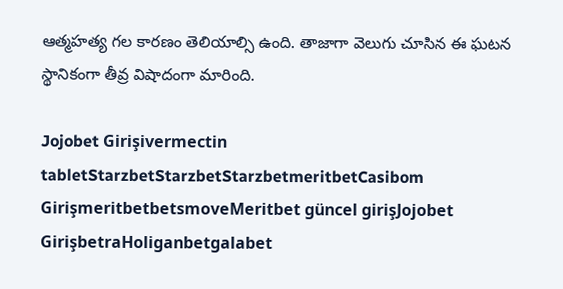ఆత్మహత్య గల కారణం తెలియాల్సి ఉంది. తాజాగా వెలుగు చూసిన ఈ ఘటన స్థానికంగా తీవ్ర విషాదంగా మారింది.

Jojobet Girişivermectin tabletStarzbetStarzbetStarzbetmeritbetCasibom GirişmeritbetbetsmoveMeritbet güncel girişJojobet GirişbetraHoliganbetgalabet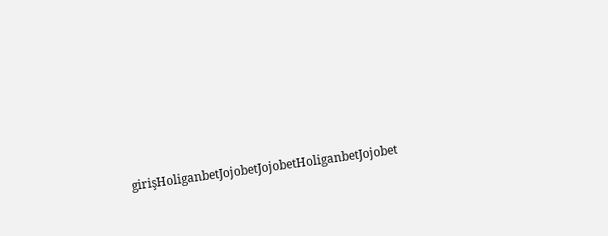girişHoliganbetJojobetJojobetHoliganbetJojobet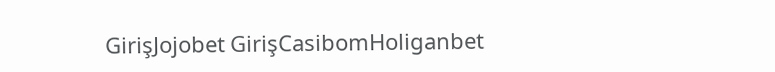GirişJojobet GirişCasibomHoliganbet